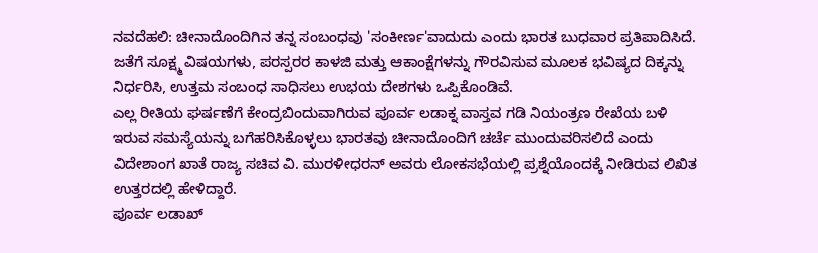ನವದೆಹಲಿ: ಚೀನಾದೊಂದಿಗಿನ ತನ್ನ ಸಂಬಂಧವು 'ಸಂಕೀರ್ಣ'ವಾದುದು ಎಂದು ಭಾರತ ಬುಧವಾರ ಪ್ರತಿಪಾದಿಸಿದೆ. ಜತೆಗೆ ಸೂಕ್ಷ್ಮ ವಿಷಯಗಳು, ಪರಸ್ಪರರ ಕಾಳಜಿ ಮತ್ತು ಆಕಾಂಕ್ಷೆಗಳನ್ನು ಗೌರವಿಸುವ ಮೂಲಕ ಭವಿಷ್ಯದ ದಿಕ್ಕನ್ನು ನಿರ್ಧರಿಸಿ, ಉತ್ತಮ ಸಂಬಂಧ ಸಾಧಿಸಲು ಉಭಯ ದೇಶಗಳು ಒಪ್ಪಿಕೊಂಡಿವೆ.
ಎಲ್ಲ ರೀತಿಯ ಘರ್ಷಣೆಗೆ ಕೇಂದ್ರಬಿಂದುವಾಗಿರುವ ಪೂರ್ವ ಲಡಾಕ್ನ ವಾಸ್ತವ ಗಡಿ ನಿಯಂತ್ರಣ ರೇಖೆಯ ಬಳಿ ಇರುವ ಸಮಸ್ಯೆಯನ್ನು ಬಗೆಹರಿಸಿಕೊಳ್ಳಲು ಭಾರತವು ಚೀನಾದೊಂದಿಗೆ ಚರ್ಚೆ ಮುಂದುವರಿಸಲಿದೆ ಎಂದು ವಿದೇಶಾಂಗ ಖಾತೆ ರಾಜ್ಯ ಸಚಿವ ವಿ. ಮುರಳೀಧರನ್ ಅವರು ಲೋಕಸಭೆಯಲ್ಲಿ ಪ್ರಶ್ನೆಯೊಂದಕ್ಕೆ ನೀಡಿರುವ ಲಿಖಿತ ಉತ್ತರದಲ್ಲಿ ಹೇಳಿದ್ದಾರೆ.
ಪೂರ್ವ ಲಡಾಖ್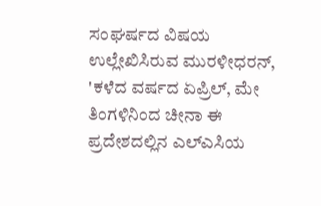ಸಂಘರ್ಷದ ವಿಷಯ ಉಲ್ಲೇಖಿಸಿರುವ ಮುರಳೀಧರನ್, 'ಕಳೆದ ವರ್ಷದ ಏಪ್ರಿಲ್, ಮೇ ತಿಂಗಳಿನಿಂದ ಚೀನಾ ಈ ಪ್ರದೇಶದಲ್ಲಿನ ಎಲ್ಎಸಿಯ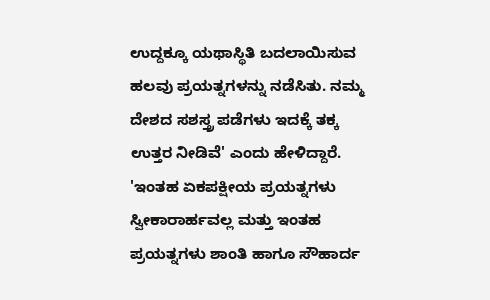ಉದ್ದಕ್ಕೂ ಯಥಾಸ್ಥಿತಿ ಬದಲಾಯಿಸುವ ಹಲವು ಪ್ರಯತ್ನಗಳನ್ನು ನಡೆಸಿತು. ನಮ್ಮ ದೇಶದ ಸಶಸ್ತ್ರ ಪಡೆಗಳು ಇದಕ್ಕೆ ತಕ್ಕ ಉತ್ತರ ನೀಡಿವೆ' ಎಂದು ಹೇಳಿದ್ದಾರೆ.
'ಇಂತಹ ಏಕಪಕ್ಷೀಯ ಪ್ರಯತ್ನಗಳು ಸ್ವೀಕಾರಾರ್ಹವಲ್ಲ ಮತ್ತು ಇಂತಹ ಪ್ರಯತ್ನಗಳು ಶಾಂತಿ ಹಾಗೂ ಸೌಹಾರ್ದ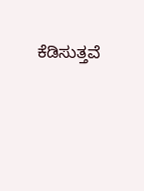ಕೆಡಿಸುತ್ತವೆ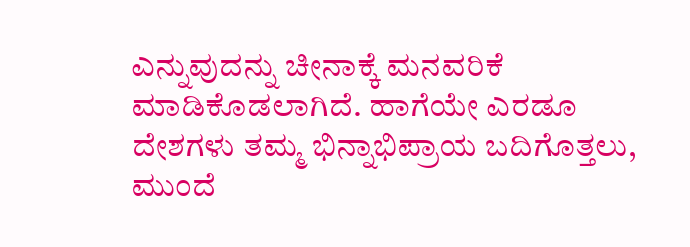ಎನ್ನುವುದನ್ನು ಚೀನಾಕ್ಕೆ ಮನವರಿಕೆ ಮಾಡಿಕೊಡಲಾಗಿದೆ. ಹಾಗೆಯೇ ಎರಡೂ ದೇಶಗಳು ತಮ್ಮ ಭಿನ್ನಾಭಿಪ್ರಾಯ ಬದಿಗೊತ್ತಲು, ಮುಂದೆ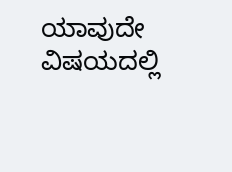ಯಾವುದೇ ವಿಷಯದಲ್ಲಿ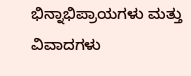ಭಿನ್ನಾಭಿಪ್ರಾಯಗಳು ಮತ್ತು ವಿವಾದಗಳು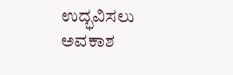ಉದ್ಭವಿಸಲು ಅವಕಾಶ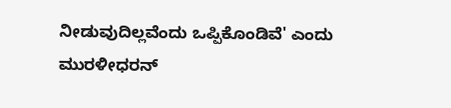ನೀಡುವುದಿಲ್ಲವೆಂದು ಒಪ್ಪಿಕೊಂಡಿವೆ' ಎಂದು ಮುರಳೀಧರನ್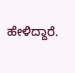ಹೇಳಿದ್ದಾರೆ.